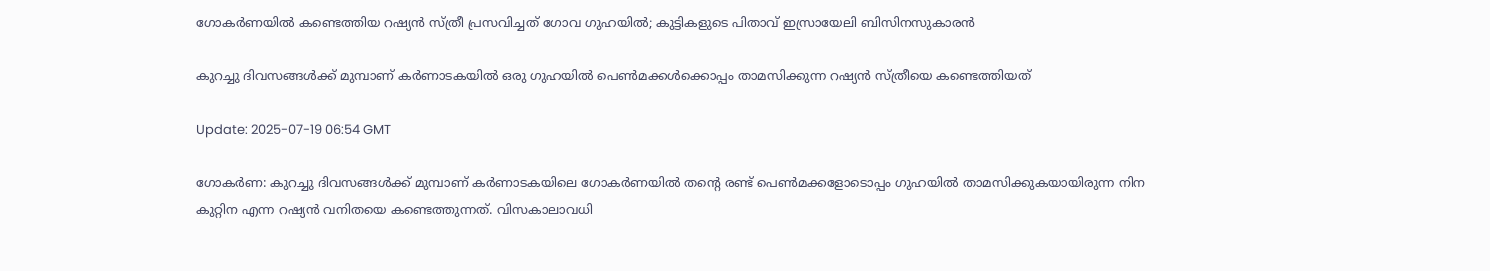ഗോകർണയിൽ കണ്ടെത്തിയ റഷ്യൻ സ്ത്രീ പ്രസവിച്ചത് ഗോവ ഗുഹയിൽ; കുട്ടികളുടെ പിതാവ് ഇസ്രായേലി ബിസിനസുകാരൻ

കുറച്ചു ദിവസങ്ങൾക്ക് മുമ്പാണ് കർണാടകയിൽ ഒരു ഗുഹയിൽ പെൺമക്കൾക്കൊപ്പം താമസിക്കുന്ന റഷ്യൻ സ്ത്രീയെ കണ്ടെത്തിയത്

Update: 2025-07-19 06:54 GMT

ഗോകർണ: കുറച്ചു ദിവസങ്ങൾക്ക് മുമ്പാണ് കർണാടകയിലെ ഗോകർണയിൽ തന്റെ രണ്ട് പെൺമക്കളോടൊപ്പം ഗുഹയിൽ താമസിക്കുകയായിരുന്ന നിന കുറ്റിന എന്ന റഷ്യൻ വനിതയെ കണ്ടെത്തുന്നത്. വിസകാലാവധി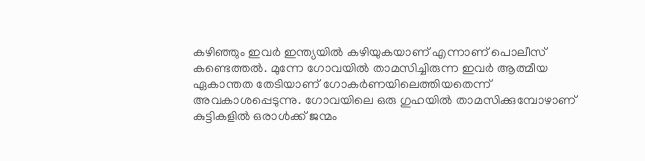കഴിഞ്ഞും ഇവർ ഇന്ത്യയിൽ കഴിയുകയാണ് എന്നാണ് പൊലീസ് കണ്ടെത്തൽ. മുന്നേ ഗോവയിൽ താമസിച്ചിരുന്ന ഇവർ ആത്മീയ ഏകാന്തത തേടിയാണ് ഗോകർണയിലെത്തിയതെന്ന് അവകാശപ്പെടുന്നു. ഗോവയിലെ ഒരു ഗുഹയിൽ താമസിക്കുമ്പോഴാണ് കുട്ടികളിൽ ഒരാൾക്ക് ജന്മം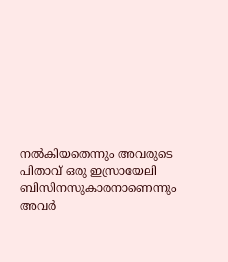നൽകിയതെന്നും അവരുടെ പിതാവ് ഒരു ഇസ്രായേലി ബിസിനസുകാരനാണെന്നും അവർ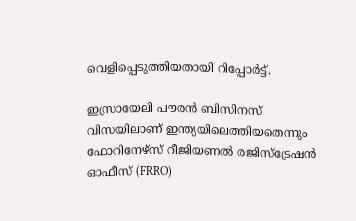വെളിപ്പെടുത്തിയതായി റിപ്പോർട്ട്.

ഇസ്രായേലി പൗരൻ ബിസിനസ് വിസയിലാണ് ഇന്ത്യയിലെത്തിയതെന്നും ഫോറിനേഴ്‌സ് റീജിയണൽ രജിസ്ട്രേഷൻ ഓഫീസ് (FRRO)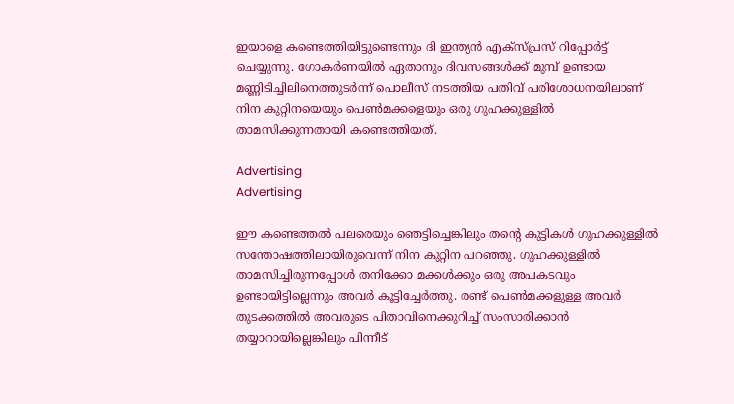ഇയാളെ കണ്ടെത്തിയിട്ടുണ്ടെന്നും ദി ഇന്ത്യൻ എക്സ്പ്രസ് റിപ്പോർട്ട് ചെയ്യുന്നു. ഗോകർണയിൽ ഏതാനും ദിവസങ്ങൾക്ക് മുമ്പ് ഉണ്ടായ മണ്ണിടിച്ചിലിനെത്തുടർന്ന് പൊലീസ് നടത്തിയ പതിവ് പരിശോധനയിലാണ് നിന കുറ്റിനയെയും പെൺമക്കളെയും ഒരു ഗുഹക്കുള്ളിൽ താമസിക്കുന്നതായി കണ്ടെത്തിയത്.

Advertising
Advertising

ഈ കണ്ടെത്തൽ പലരെയും ഞെട്ടിച്ചെങ്കിലും തന്റെ കുട്ടികൾ ഗുഹക്കുള്ളിൽ സന്തോഷത്തിലായിരുവെന്ന് നിന കുറ്റിന പറഞ്ഞു. ഗുഹക്കുള്ളിൽ താമസിച്ചിരുന്നപ്പോൾ തനിക്കോ മക്കൾക്കും ഒരു അപകടവും ഉണ്ടായിട്ടില്ലെന്നും അവർ കൂട്ടിച്ചേർത്തു. രണ്ട് പെൺമക്കളുള്ള അവർ തുടക്കത്തിൽ അവരുടെ പിതാവിനെക്കുറിച്ച് സംസാരിക്കാൻ തയ്യാറായില്ലെങ്കിലും പിന്നീട്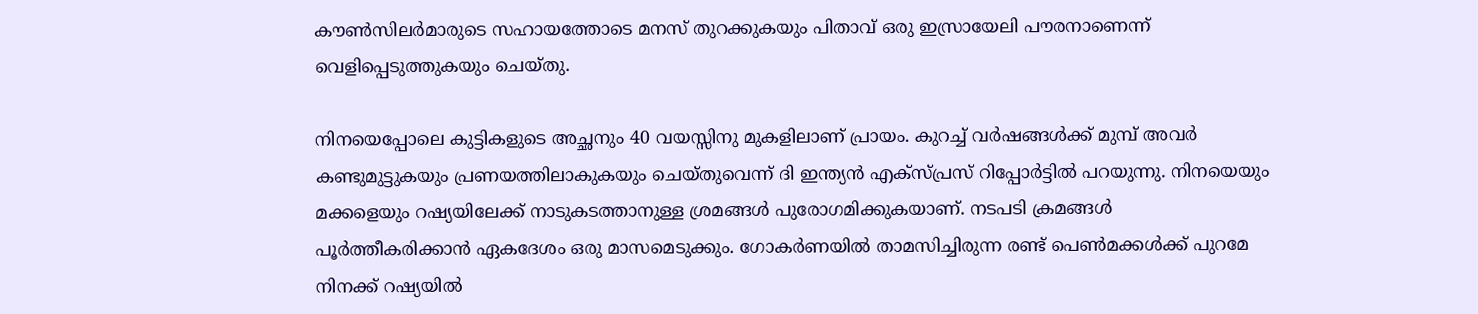കൗൺസിലർമാരുടെ സഹായത്തോടെ മനസ് തുറക്കുകയും പിതാവ് ഒരു ഇസ്രായേലി പൗരനാണെന്ന് വെളിപ്പെടുത്തുകയും ചെയ്തു.

നിനയെപ്പോലെ കുട്ടികളുടെ അച്ഛനും 40 വയസ്സിനു മുകളിലാണ് പ്രായം. കുറച്ച് വർഷങ്ങൾക്ക് മുമ്പ് അവർ കണ്ടുമുട്ടുകയും പ്രണയത്തിലാകുകയും ചെയ്തുവെന്ന് ദി ഇന്ത്യൻ എക്സ്പ്രസ് റിപ്പോർട്ടിൽ പറയുന്നു. നിനയെയും മക്കളെയും റഷ്യയിലേക്ക് നാടുകടത്താനുള്ള ശ്രമങ്ങൾ പുരോഗമിക്കുകയാണ്. നടപടി ക്രമങ്ങൾ പൂർത്തീകരിക്കാൻ ഏകദേശം ഒരു മാസമെടുക്കും. ഗോകർണയിൽ താമസിച്ചിരുന്ന രണ്ട് പെൺമക്കൾക്ക് പുറമേ നിനക്ക് റഷ്യയിൽ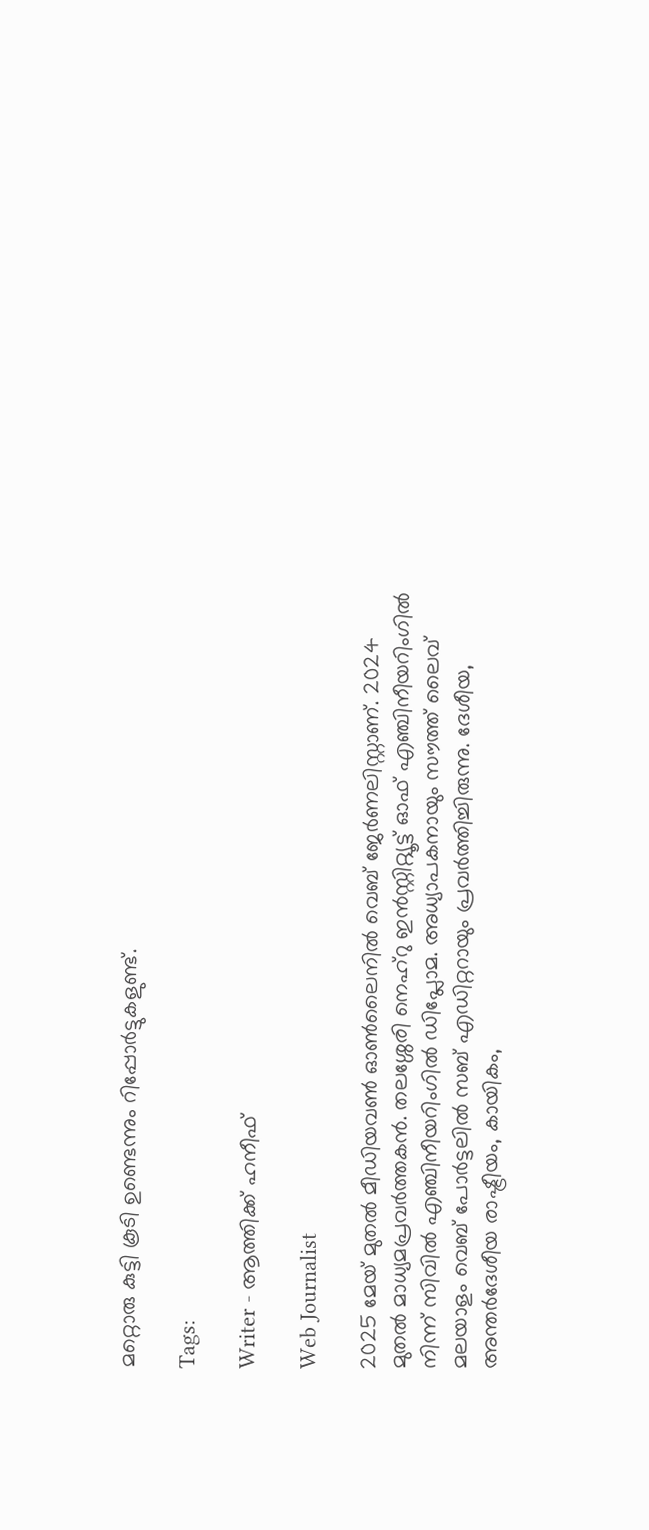മറ്റൊരു കുട്ടി കൂടി ഉണ്ടെന്നും റിപ്പോർട്ടുകളുണ്ട്.

Tags:

Writer - ആത്തിക്ക് ഹനീഫ്

Web Journalist

2025 മേയ് മുതൽ മീഡിയവൺ ഓൺലൈനിൽ വെബ് ജേർണലിസ്റ്റാണ്. 2024 മുതൽ മാധ്യമപ്രവർത്തകൻ. തലശ്ശേരി നെഹ്‌റു ഇൻസ്റ്റിറ്റ്യൂട്ട് ഓഫ് എഞ്ചിനീയറിംഗിൽ നിന്ന് സിവിൽ എഞ്ചിനീയറിംഗിൽ ഡിപ്ലോമ. അധ്യാപകനായും സൗത്ത് ലൈവ് മലയാളം വെബ് പോർട്ടലിൽ സബ് എഡിറ്ററായും പ്രവർത്തിച്ചിരുന്നു. ദേശീയ, അന്തർദേശീയ രാഷ്ട്രീയം, കായികം,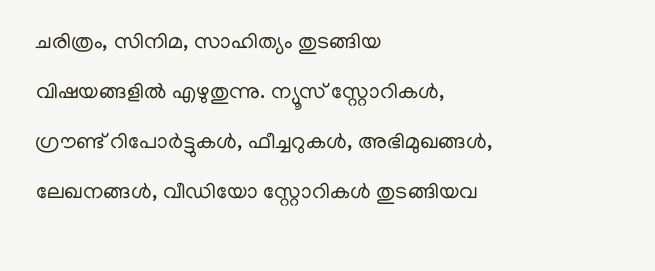ചരിത്രം, സിനിമ, സാഹിത്യം തുടങ്ങിയ വിഷയങ്ങളിൽ എഴുതുന്നു. ന്യൂസ് സ്റ്റോറികൾ, ഗ്രൗണ്ട് റിപോർട്ടുകൾ, ഫീച്ചറുകൾ, അഭിമുഖങ്ങൾ, ലേഖനങ്ങൾ, വീഡിയോ സ്റ്റോറികൾ തുടങ്ങിയവ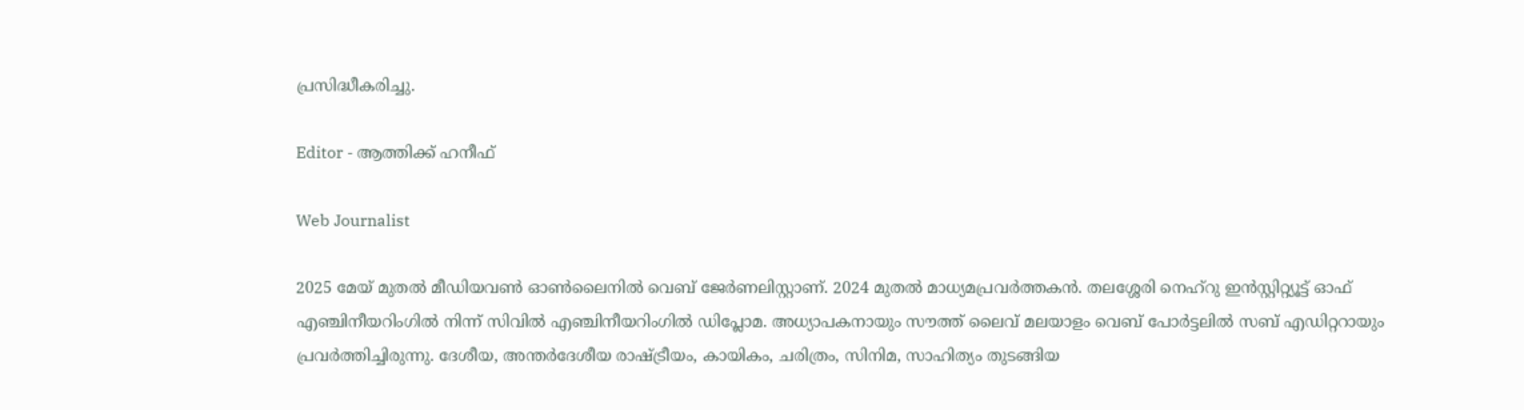പ്രസിദ്ധീകരിച്ചു.

Editor - ആത്തിക്ക് ഹനീഫ്

Web Journalist

2025 മേയ് മുതൽ മീഡിയവൺ ഓൺലൈനിൽ വെബ് ജേർണലിസ്റ്റാണ്. 2024 മുതൽ മാധ്യമപ്രവർത്തകൻ. തലശ്ശേരി നെഹ്‌റു ഇൻസ്റ്റിറ്റ്യൂട്ട് ഓഫ് എഞ്ചിനീയറിംഗിൽ നിന്ന് സിവിൽ എഞ്ചിനീയറിംഗിൽ ഡിപ്ലോമ. അധ്യാപകനായും സൗത്ത് ലൈവ് മലയാളം വെബ് പോർട്ടലിൽ സബ് എഡിറ്ററായും പ്രവർത്തിച്ചിരുന്നു. ദേശീയ, അന്തർദേശീയ രാഷ്ട്രീയം, കായികം, ചരിത്രം, സിനിമ, സാഹിത്യം തുടങ്ങിയ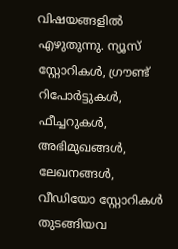വിഷയങ്ങളിൽ എഴുതുന്നു. ന്യൂസ് സ്റ്റോറികൾ, ഗ്രൗണ്ട് റിപോർട്ടുകൾ, ഫീച്ചറുകൾ, അഭിമുഖങ്ങൾ, ലേഖനങ്ങൾ, വീഡിയോ സ്റ്റോറികൾ തുടങ്ങിയവ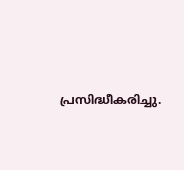പ്രസിദ്ധീകരിച്ചു.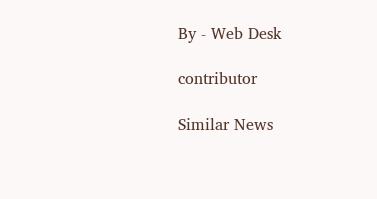By - Web Desk

contributor

Similar News